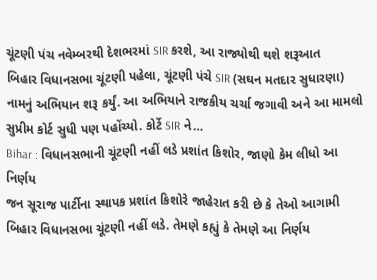ચૂંટણી પંચ નવેમ્બરથી દેશભરમાં SIR કરશે, આ રાજ્યોથી થશે શરૂઆત
બિહાર વિધાનસભા ચૂંટણી પહેલા, ચૂંટણી પંચે SIR (સઘન મતદાર સુધારણા) નામનું અભિયાન શરૂ કર્યું. આ અભિયાને રાજકીય ચર્ચા જગાવી અને આ મામલો સુપ્રીમ કોર્ટ સુધી પણ પહોંચ્યો. કોર્ટે SIR ને…
Bihar : વિધાનસભાની ચૂંટણી નહીં લડે પ્રશાંત કિશોર, જાણો કેમ લીધો આ નિર્ણય
જન સૂરાજ પાર્ટીના સ્થાપક પ્રશાંત કિશોરે જાહેરાત કરી છે કે તેઓ આગામી બિહાર વિધાનસભા ચૂંટણી નહીં લડે. તેમણે કહ્યું કે તેમણે આ નિર્ણય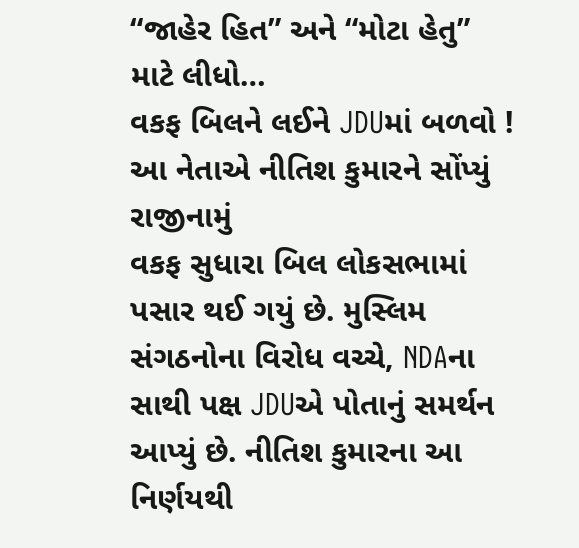“જાહેર હિત” અને “મોટા હેતુ” માટે લીધો…
વકફ બિલને લઈને JDUમાં બળવો ! આ નેતાએ નીતિશ કુમારને સોંપ્યું રાજીનામું
વકફ સુધારા બિલ લોકસભામાં પસાર થઈ ગયું છે. મુસ્લિમ સંગઠનોના વિરોધ વચ્ચે, NDAના સાથી પક્ષ JDUએ પોતાનું સમર્થન આપ્યું છે. નીતિશ કુમારના આ નિર્ણયથી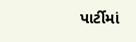પાર્ટીમાં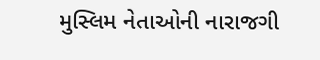મુસ્લિમ નેતાઓની નારાજગી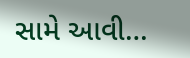સામે આવી…